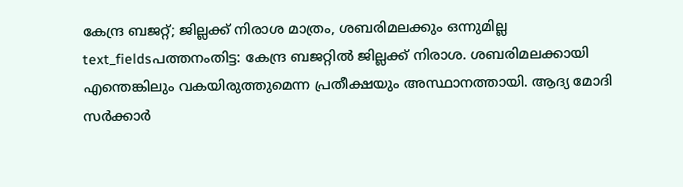കേന്ദ്ര ബജറ്റ്; ജില്ലക്ക് നിരാശ മാത്രം, ശബരിമലക്കും ഒന്നുമില്ല
text_fieldsപത്തനംതിട്ട: കേന്ദ്ര ബജറ്റിൽ ജില്ലക്ക് നിരാശ. ശബരിമലക്കായി എന്തെങ്കിലും വകയിരുത്തുമെന്ന പ്രതീക്ഷയും അസ്ഥാനത്തായി. ആദ്യ മോദി സർക്കാർ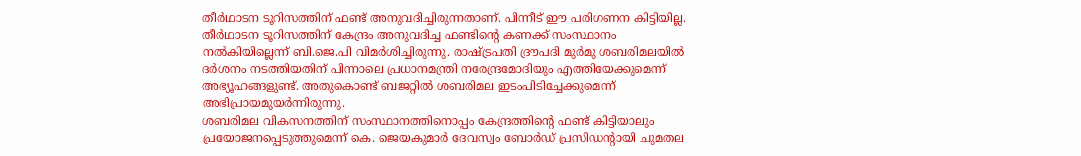തീർഥാടന ടൂറിസത്തിന് ഫണ്ട് അനുവദിച്ചിരുന്നതാണ്. പിന്നീട് ഈ പരിഗണന കിട്ടിയില്ല. തീർഥാടന ടൂറിസത്തിന് കേന്ദ്രം അനുവദിച്ച ഫണ്ടിന്റെ കണക്ക് സംസ്ഥാനം നൽകിയില്ലെന്ന് ബി.ജെ.പി വിമർശിച്ചിരുന്നു. രാഷ്ട്രപതി ദ്രൗപദി മുർമു ശബരിമലയിൽ ദർശനം നടത്തിയതിന് പിന്നാലെ പ്രധാനമന്ത്രി നരേന്ദ്രമോദിയും എത്തിയേക്കുമെന്ന് അഭ്യൂഹങ്ങളുണ്ട്. അതുകൊണ്ട് ബജറ്റിൽ ശബരിമല ഇടംപിടിച്ചേക്കുമെന്ന് അഭിപ്രായമുയർന്നിരുന്നു.
ശബരിമല വികസനത്തിന് സംസ്ഥാനത്തിനൊപ്പം കേന്ദ്രത്തിന്റെ ഫണ്ട് കിട്ടിയാലും പ്രയോജനപ്പെടുത്തുമെന്ന് കെ. ജെയകുമാർ ദേവസ്വം ബോർഡ് പ്രസിഡന്റായി ചുമതല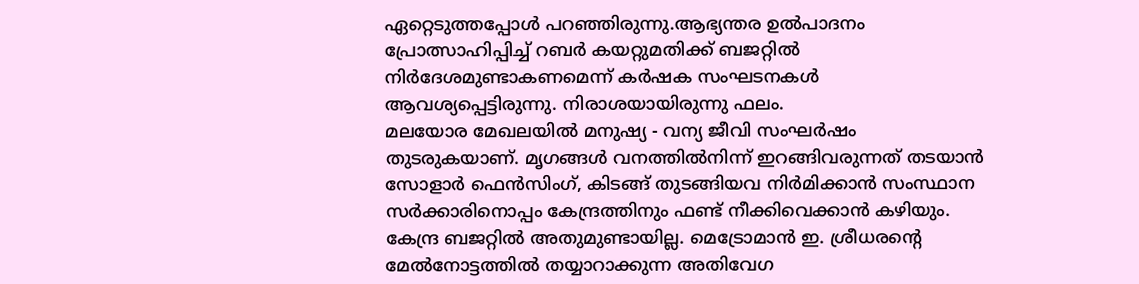ഏറ്റെടുത്തപ്പോൾ പറഞ്ഞിരുന്നു.ആഭ്യന്തര ഉൽപാദനം പ്രോത്സാഹിപ്പിച്ച് റബർ കയറ്റുമതിക്ക് ബജറ്റിൽ നിർദേശമുണ്ടാകണമെന്ന് കർഷക സംഘടനകൾ ആവശ്യപ്പെട്ടിരുന്നു. നിരാശയായിരുന്നു ഫലം.
മലയോര മേഖലയിൽ മനുഷ്യ - വന്യ ജീവി സംഘർഷം തുടരുകയാണ്. മൃഗങ്ങൾ വനത്തിൽനിന്ന് ഇറങ്ങിവരുന്നത് തടയാൻ സോളാർ ഫെൻസിംഗ്, കിടങ്ങ് തുടങ്ങിയവ നിർമിക്കാൻ സംസ്ഥാന സർക്കാരിനൊപ്പം കേന്ദ്രത്തിനും ഫണ്ട് നീക്കിവെക്കാൻ കഴിയും. കേന്ദ്ര ബജറ്റിൽ അതുമുണ്ടായില്ല. മെട്രോമാൻ ഇ. ശ്രീധരന്റെ മേൽനോട്ടത്തിൽ തയ്യാറാക്കുന്ന അതിവേഗ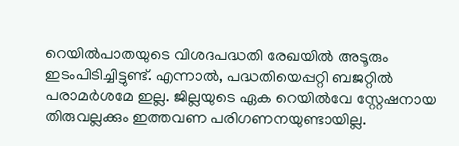റെയിൽപാതയുടെ വിശദപദ്ധതി രേഖയിൽ അടൂരും ഇടംപിടിച്ചിട്ടുണ്ട്. എന്നാൽ, പദ്ധതിയെപ്പറ്റി ബജറ്റിൽ പരാമർശമേ ഇല്ല. ജില്ലയുടെ ഏക റെയിൽവേ സ്റ്റേഷനായ തിരുവല്ലക്കും ഇത്തവണ പരിഗണനയുണ്ടായില്ല.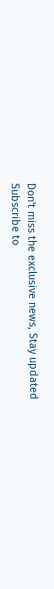Don't miss the exclusive news, Stay updated
Subscribe to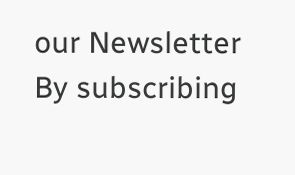our Newsletter
By subscribing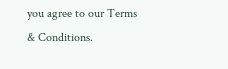you agree to our Terms & Conditions.